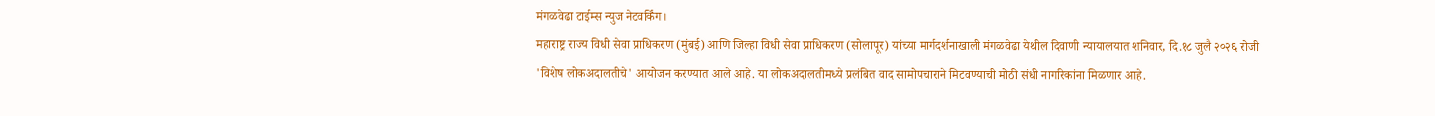मंगळवेढा टाईम्स न्युज नेटवर्किंग।
महाराष्ट्र राज्य विधी सेवा प्राधिकरण (मुंबई) आणि जिल्हा विधी सेवा प्राधिकरण (सोलापूर) यांच्या मार्गदर्शनाखाली मंगळवेढा येथील दिवाणी न्यायालयात शनिवार, दि.१८ जुलै २०२६ रोजी
'विशेष लोकअदालतीचे' आयोजन करण्यात आले आहे. या लोकअदालतीमध्ये प्रलंबित वाद सामोपचाराने मिटवण्याची मोठी संधी नागरिकांना मिळणार आहे.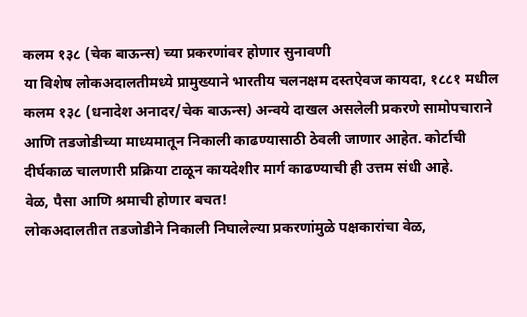कलम १३८ (चेक बाऊन्स) च्या प्रकरणांवर होणार सुनावणी
या विशेष लोकअदालतीमध्ये प्रामुख्याने भारतीय चलनक्षम दस्तऐवज कायदा, १८८१ मधील कलम १३८ (धनादेश अनादर/चेक बाऊन्स) अन्वये दाखल असलेली प्रकरणे सामोपचाराने आणि तडजोडीच्या माध्यमातून निकाली काढण्यासाठी ठेवली जाणार आहेत. कोर्टाची दीर्घकाळ चालणारी प्रक्रिया टाळून कायदेशीर मार्ग काढण्याची ही उत्तम संधी आहे.
वेळ, पैसा आणि श्रमाची होणार बचत!
लोकअदालतीत तडजोडीने निकाली निघालेल्या प्रकरणांमुळे पक्षकारांचा वेळ,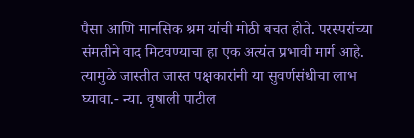पैसा आणि मानसिक श्रम यांची मोठी बचत होते. परस्परांच्या संमतीने वाद मिटवण्याचा हा एक अत्यंत प्रभावी मार्ग आहे. त्यामुळे जास्तीत जास्त पक्षकारांनी या सुवर्णसंधीचा लाभ घ्यावा.- न्या. वृषाली पाटील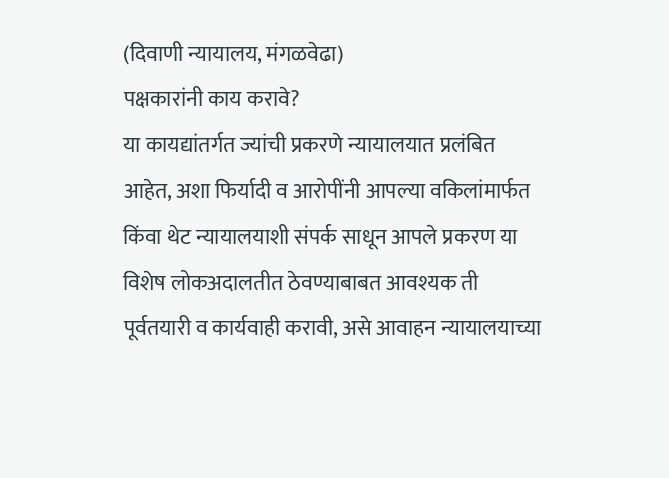(दिवाणी न्यायालय, मंगळवेढा)
पक्षकारांनी काय करावे?
या कायद्यांतर्गत ज्यांची प्रकरणे न्यायालयात प्रलंबित आहेत, अशा फिर्यादी व आरोपींनी आपल्या वकिलांमार्फत किंवा थेट न्यायालयाशी संपर्क साधून आपले प्रकरण या विशेष लोकअदालतीत ठेवण्याबाबत आवश्यक ती पूर्वतयारी व कार्यवाही करावी, असे आवाहन न्यायालयाच्या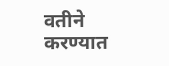वतीने करण्यात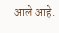आले आहे.